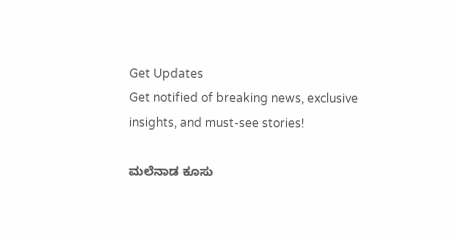Get Updates
Get notified of breaking news, exclusive insights, and must-see stories!

ಮಲೆನಾಡ ಕೂಸು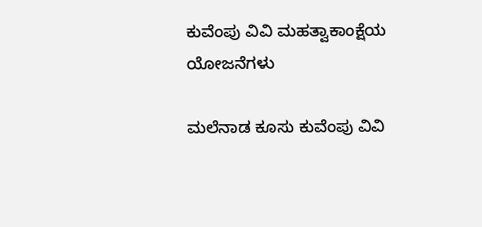ಕುವೆಂಪು ವಿವಿ ಮಹತ್ವಾಕಾಂಕ್ಷೆಯ ಯೋಜನೆಗಳು

ಮಲೆನಾಡ ಕೂಸು ಕುವೆಂಪು ವಿವಿ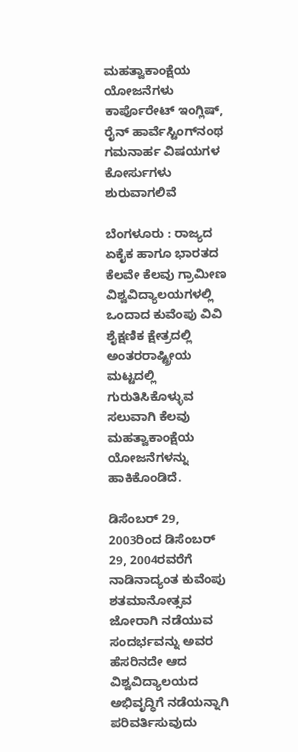ಮಹತ್ವಾಕಾಂಕ್ಷೆಯ ಯೋಜನೆಗಳು
ಕಾರ್ಪೊರೇಟ್‌ ಇಂಗ್ಲಿಷ್‌, ರೈನ್‌ ಹಾರ್ವೆಸ್ಟಿಂಗ್‌ನಂಥ ಗಮನಾರ್ಹ ವಿಷಯಗಳ ಕೋರ್ಸುಗಳು ಶುರುವಾಗಲಿವೆ

ಬೆಂಗಳೂರು : ರಾಜ್ಯದ ಏಕೈಕ ಹಾಗೂ ಭಾರತದ ಕೆಲವೇ ಕೆಲವು ಗ್ರಾಮೀಣ ವಿಶ್ವವಿದ್ಯಾಲಯಗಳಲ್ಲಿ ಒಂದಾದ ಕುವೆಂಪು ವಿವಿ ಶೈಕ್ಷಣಿಕ ಕ್ಷೇತ್ರದಲ್ಲಿ ಅಂತರರಾಷ್ಟ್ರೀಯ ಮಟ್ಟದಲ್ಲಿ ಗುರುತಿಸಿಕೊಳ್ಳುವ ಸಲುವಾಗಿ ಕೆಲವು ಮಹತ್ವಾಕಾಂಕ್ಷೆಯ ಯೋಜನೆಗಳನ್ನು ಹಾಕಿಕೊಂಡಿದೆ.

ಡಿಸೆಂಬರ್‌ 29, 2003ರಿಂದ ಡಿಸೆಂಬರ್‌ 29, 2004ರವರೆಗೆ ನಾಡಿನಾದ್ಯಂತ ಕುವೆಂಪು ಶತಮಾನೋತ್ಸವ ಜೋರಾಗಿ ನಡೆಯುವ ಸಂದರ್ಭವನ್ನು ಅವರ ಹೆಸರಿನದೇ ಆದ ವಿಶ್ವವಿದ್ಯಾಲಯದ ಅಭಿವೃದ್ಧಿಗೆ ನಡೆಯನ್ನಾಗಿ ಪರಿವರ್ತಿಸುವುದು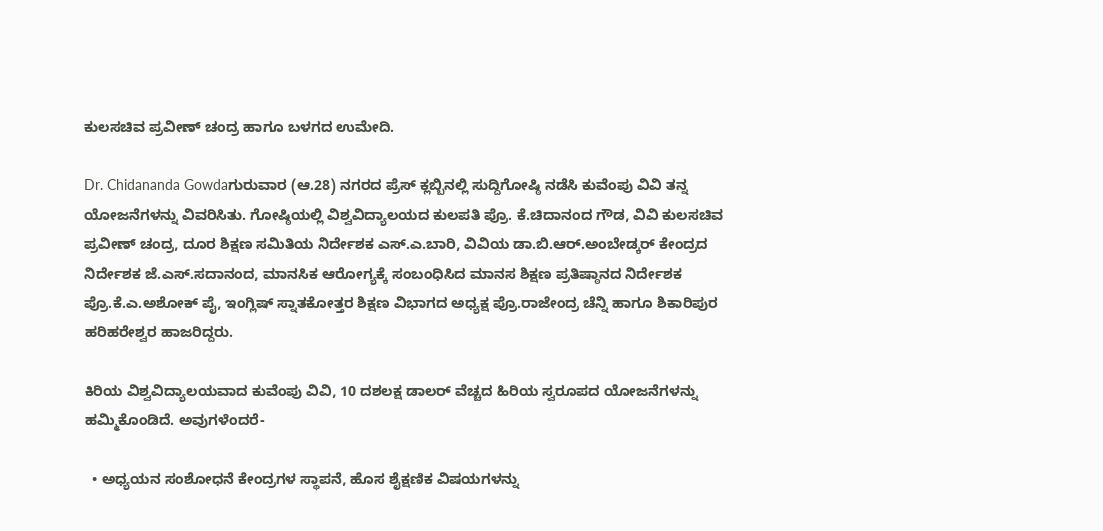ಕುಲಸಚಿವ ಪ್ರವೀಣ್‌ ಚಂದ್ರ ಹಾಗೂ ಬಳಗದ ಉಮೇದಿ.

Dr. Chidananda Gowdaಗುರುವಾರ (ಆ.28) ನಗರದ ಪ್ರೆಸ್‌ ಕ್ಲಬ್ಬಿನಲ್ಲಿ ಸುದ್ದಿಗೋಷ್ಠಿ ನಡೆಸಿ ಕುವೆಂಪು ವಿವಿ ತನ್ನ ಯೋಜನೆಗಳನ್ನು ವಿವರಿಸಿತು. ಗೋಷ್ಠಿಯಲ್ಲಿ ವಿಶ್ವವಿದ್ಯಾಲಯದ ಕುಲಪತಿ ಪ್ರೊ. ಕೆ.ಚಿದಾನಂದ ಗೌಡ, ವಿವಿ ಕುಲಸಚಿವ ಪ್ರವೀಣ್‌ ಚಂದ್ರ, ದೂರ ಶಿಕ್ಷಣ ಸಮಿತಿಯ ನಿರ್ದೇಶಕ ಎಸ್‌.ಎ.ಬಾರಿ, ವಿವಿಯ ಡಾ.ಬಿ.ಆರ್‌.ಅಂಬೇಡ್ಕರ್‌ ಕೇಂದ್ರದ ನಿರ್ದೇಶಕ ಜೆ.ಎಸ್‌.ಸದಾನಂದ, ಮಾನಸಿಕ ಆರೋಗ್ಯಕ್ಕೆ ಸಂಬಂಧಿಸಿದ ಮಾನಸ ಶಿಕ್ಷಣ ಪ್ರತಿಷ್ಠಾನದ ನಿರ್ದೇಶಕ ಪ್ರೊ.ಕೆ.ಎ.ಅಶೋಕ್‌ ಪೈ, ಇಂಗ್ಲಿಷ್‌ ಸ್ನಾತಕೋತ್ತರ ಶಿಕ್ಷಣ ವಿಭಾಗದ ಅಧ್ಯಕ್ಷ ಪ್ರೊ.ರಾಜೇಂದ್ರ ಚೆನ್ನಿ ಹಾಗೂ ಶಿಕಾರಿಪುರ ಹರಿಹರೇಶ್ವರ ಹಾಜರಿದ್ದರು.

ಕಿರಿಯ ವಿಶ್ವವಿದ್ಯಾಲಯವಾದ ಕುವೆಂಪು ವಿವಿ, 10 ದಶಲಕ್ಷ ಡಾಲರ್‌ ವೆಚ್ಚದ ಹಿರಿಯ ಸ್ವರೂಪದ ಯೋಜನೆಗಳನ್ನು ಹಮ್ಮಿಕೊಂಡಿದೆ. ಅವುಗಳೆಂದರೆ-

  • ಅಧ್ಯಯನ ಸಂಶೋಧನೆ ಕೇಂದ್ರಗಳ ಸ್ಥಾಪನೆ, ಹೊಸ ಶೈಕ್ಷಣಿಕ ವಿಷಯಗಳನ್ನು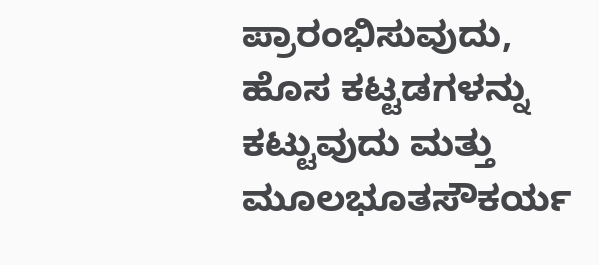ಪ್ರಾರಂಭಿಸುವುದು, ಹೊಸ ಕಟ್ಟಡಗಳನ್ನು ಕಟ್ಟುವುದು ಮತ್ತು ಮೂಲಭೂತಸೌಕರ್ಯ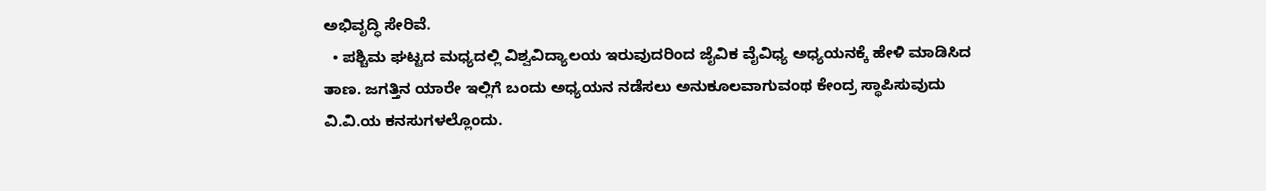ಅಭಿವೃದ್ಧಿ ಸೇರಿವೆ.
  • ಪಶ್ಚಿಮ ಘಟ್ಟದ ಮಧ್ಯದಲ್ಲಿ ವಿಶ್ವವಿದ್ಯಾಲಯ ಇರುವುದರಿಂದ ಜೈವಿಕ ವೈವಿಧ್ಯ ಅಧ್ಯಯನಕ್ಕೆ ಹೇಳಿ ಮಾಡಿಸಿದ ತಾಣ. ಜಗತ್ತಿನ ಯಾರೇ ಇಲ್ಲಿಗೆ ಬಂದು ಅಧ್ಯಯನ ನಡೆಸಲು ಅನುಕೂಲವಾಗುವಂಥ ಕೇಂದ್ರ ಸ್ಥಾಪಿಸುವುದು ವಿ.ವಿ.ಯ ಕನಸುಗಳಲ್ಲೊಂದು.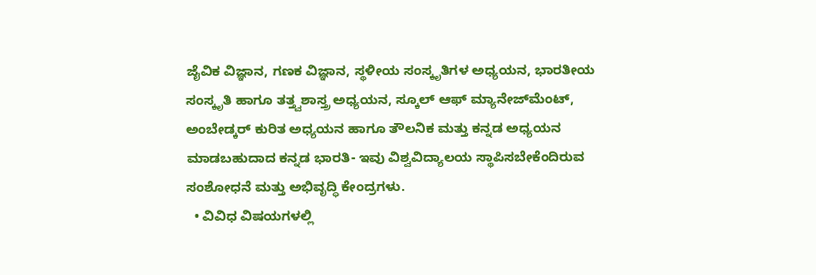ಜೈವಿಕ ವಿಜ್ಞಾನ, ಗಣಕ ವಿಜ್ಞಾನ, ಸ್ಥಳೀಯ ಸಂಸ್ಕೃತಿಗಳ ಅಧ್ಯಯನ, ಭಾರತೀಯ ಸಂಸ್ಕೃತಿ ಹಾಗೂ ತತ್ತ್ವಶಾಸ್ತ್ರ ಅಧ್ಯಯನ, ಸ್ಕೂಲ್‌ ಆಫ್‌ ಮ್ಯಾನೇಜ್‌ಮೆಂಟ್‌, ಅಂಬೇಡ್ಕರ್‌ ಕುರಿತ ಅಧ್ಯಯನ ಹಾಗೂ ತೌಲನಿಕ ಮತ್ತು ಕನ್ನಡ ಅಧ್ಯಯನ ಮಾಡಬಹುದಾದ ಕನ್ನಡ ಭಾರತಿ- ಇವು ವಿಶ್ವವಿದ್ಯಾಲಯ ಸ್ಥಾಪಿಸಬೇಕೆಂದಿರುವ ಸಂಶೋಧನೆ ಮತ್ತು ಅಭಿವೃದ್ಧಿ ಕೇಂದ್ರಗಳು.
  • ವಿವಿಧ ವಿಷಯಗಳಲ್ಲಿ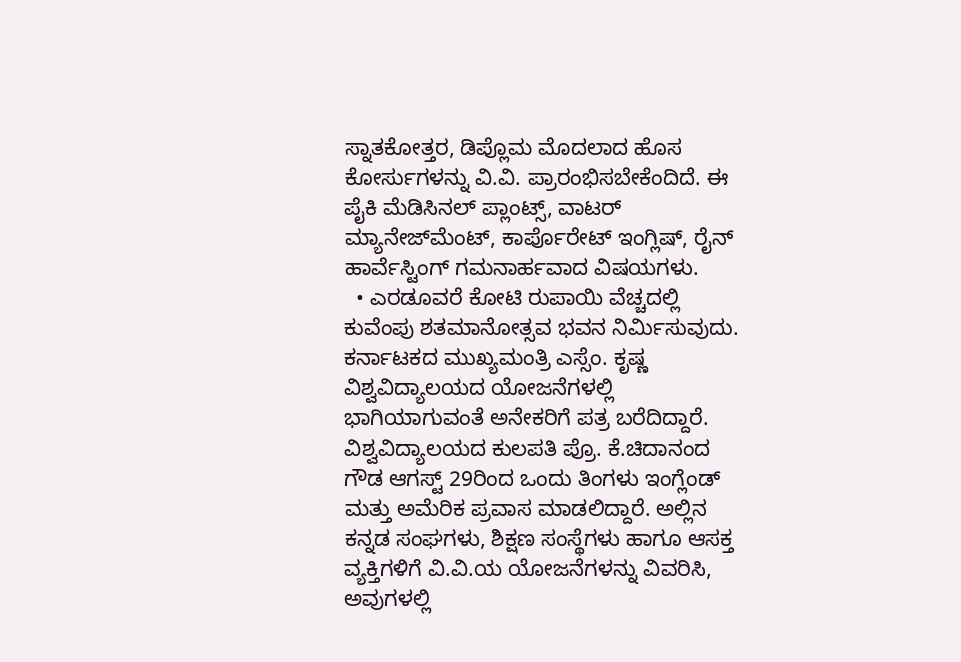ಸ್ನಾತಕೋತ್ತರ, ಡಿಪ್ಲೊಮ ಮೊದಲಾದ ಹೊಸ ಕೋರ್ಸುಗಳನ್ನು ವಿ.ವಿ. ಪ್ರಾರಂಭಿಸಬೇಕೆಂದಿದೆ. ಈ ಪೈಕಿ ಮೆಡಿಸಿನಲ್‌ ಪ್ಲಾಂಟ್ಸ್‌, ವಾಟರ್‌ ಮ್ಯಾನೇಜ್‌ಮೆಂಟ್‌, ಕಾರ್ಪೊರೇಟ್‌ ಇಂಗ್ಲಿಷ್‌, ರೈನ್‌ ಹಾರ್ವೆಸ್ಟಿಂಗ್‌ ಗಮನಾರ್ಹವಾದ ವಿಷಯಗಳು.
  • ಎರಡೂವರೆ ಕೋಟಿ ರುಪಾಯಿ ವೆಚ್ಚದಲ್ಲಿ ಕುವೆಂಪು ಶತಮಾನೋತ್ಸವ ಭವನ ನಿರ್ಮಿಸುವುದು.
ಕರ್ನಾಟಕದ ಮುಖ್ಯಮಂತ್ರಿ ಎಸ್ಸೆಂ. ಕೃಷ್ಣ ವಿಶ್ವವಿದ್ಯಾಲಯದ ಯೋಜನೆಗಳಲ್ಲಿ ಭಾಗಿಯಾಗುವಂತೆ ಅನೇಕರಿಗೆ ಪತ್ರ ಬರೆದಿದ್ದಾರೆ. ವಿಶ್ವವಿದ್ಯಾಲಯದ ಕುಲಪತಿ ಪ್ರೊ. ಕೆ.ಚಿದಾನಂದ ಗೌಡ ಆಗಸ್ಟ್‌ 29ರಿಂದ ಒಂದು ತಿಂಗಳು ಇಂಗ್ಲೆಂಡ್‌ ಮತ್ತು ಅಮೆರಿಕ ಪ್ರವಾಸ ಮಾಡಲಿದ್ದಾರೆ. ಅಲ್ಲಿನ ಕನ್ನಡ ಸಂಘಗಳು, ಶಿಕ್ಷಣ ಸಂಸ್ಥೆಗಳು ಹಾಗೂ ಆಸಕ್ತ ವ್ಯಕ್ತಿಗಳಿಗೆ ವಿ.ವಿ.ಯ ಯೋಜನೆಗಳನ್ನು ವಿವರಿಸಿ, ಅವುಗಳಲ್ಲಿ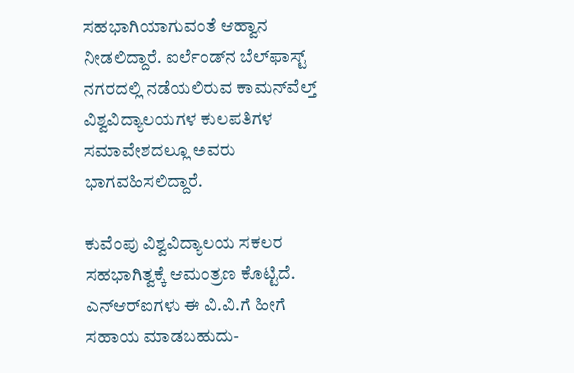ಸಹಭಾಗಿಯಾಗುವಂತೆ ಆಹ್ವಾನ ನೀಡಲಿದ್ದಾರೆ. ಐರ್ಲೆಂಡ್‌ನ ಬೆಲ್‌ಫಾಸ್ಟ್‌ ನಗರದಲ್ಲಿ ನಡೆಯಲಿರುವ ಕಾಮನ್‌ವೆಲ್ತ್‌ ವಿಶ್ವವಿದ್ಯಾಲಯಗಳ ಕುಲಪತಿಗಳ ಸಮಾವೇಶದಲ್ಲೂ ಅವರು ಭಾಗವಹಿಸಲಿದ್ದಾರೆ.

ಕುವೆಂಪು ವಿಶ್ವವಿದ್ಯಾಲಯ ಸಕಲರ ಸಹಭಾಗಿತ್ವಕ್ಕೆ ಆಮಂತ್ರಣ ಕೊಟ್ಟಿದೆ. ಎನ್‌ಆರ್‌ಐಗಳು ಈ ವಿ.ವಿ.ಗೆ ಹೀಗೆ ಸಹಾಯ ಮಾಡಬಹುದು-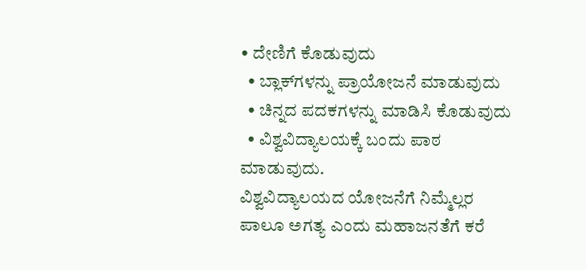• ದೇಣಿಗೆ ಕೊಡುವುದು
  • ಬ್ಲಾಕ್‌ಗಳನ್ನು ಪ್ರಾಯೋಜನೆ ಮಾಡುವುದು
  • ಚಿನ್ನದ ಪದಕಗಳನ್ನು ಮಾಡಿಸಿ ಕೊಡುವುದು
  • ವಿಶ್ವವಿದ್ಯಾಲಯಕ್ಕೆ ಬಂದು ಪಾಠ ಮಾಡುವುದು.
ವಿಶ್ವವಿದ್ಯಾಲಯದ ಯೋಜನೆಗೆ ನಿಮ್ಮೆಲ್ಲರ ಪಾಲೂ ಅಗತ್ಯ ಎಂದು ಮಹಾಜನತೆಗೆ ಕರೆ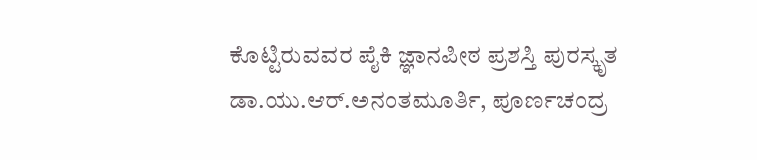ಕೊಟ್ಟಿರುವವರ ಪೈಕಿ ಜ್ಞಾನಪೀಠ ಪ್ರಶಸ್ತಿ ಪುರಸ್ಕೃತ ಡಾ.ಯು.ಆರ್‌.ಅನಂತಮೂರ್ತಿ, ಪೂರ್ಣಚಂದ್ರ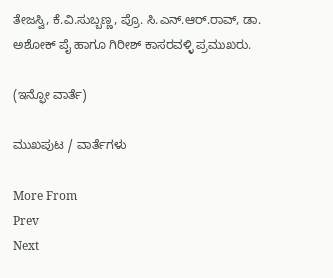ತೇಜಸ್ವಿ, ಕೆ.ವಿ.ಸುಬ್ಬಣ್ಣ, ಪ್ರೊ. ಸಿ.ಎನ್‌.ಆರ್‌.ರಾವ್‌, ಡಾ. ಅಶೋಕ್‌ ಪೈ ಹಾಗೂ ಗಿರೀಶ್‌ ಕಾಸರವಳ್ಳಿ ಪ್ರಮುಖರು.

(ಇನ್ಫೋ ವಾರ್ತೆ)

ಮುಖಪುಟ / ವಾರ್ತೆಗಳು

More From
Prev
Next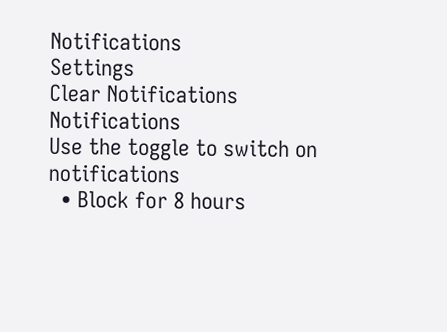Notifications
Settings
Clear Notifications
Notifications
Use the toggle to switch on notifications
  • Block for 8 hours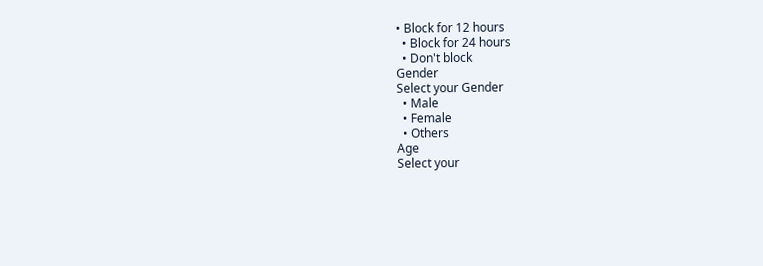• Block for 12 hours
  • Block for 24 hours
  • Don't block
Gender
Select your Gender
  • Male
  • Female
  • Others
Age
Select your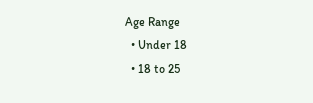Age Range
  • Under 18
  • 18 to 25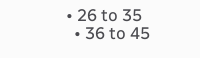• 26 to 35
  • 36 to 45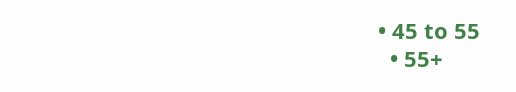• 45 to 55
  • 55+